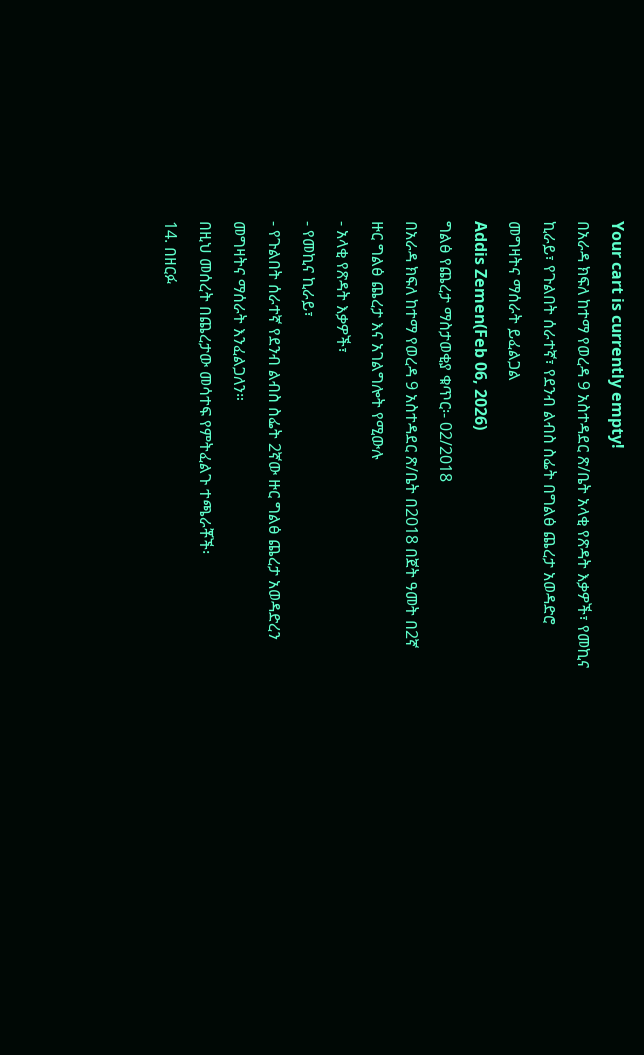Your cart is currently empty!
በአራዳ ክፍለ ከተማ የወረዳ 9 አስተዳደር ጽ/ቤት አላቂ የጽዳት እቃዎች፣ የመኪና ኪራይ፣ የጉልበት ሰራተኛ፣ የደንብ ልብስ ስፌት በግልፅ ጨረታ አወዳድሮ መግዛትና ማሰራት ይፈልጋል
Addis Zemen(Feb 06, 2026)
ግልፅ የጨረታ ማስታወቂያ ቁጥር፡- 02/2018
በአራዳ ክፍለ ከተማ የወረዳ 9 አስተዳደር ጽ/ቤት በ2018 በጀት ዓመት በ2ኛ ዙር ግልፅ ጨረታ እና አገልግሎት የሚውሉ
- አላቂ የጽዳት እቃዎች፣
- የመኪና ኪራይ፣
- የጉልበት ሰራተኛ የደንብ ልብስ ስፌት 2ኛው ዙር ግልፅ ጨረታ አወዳድረን መግዛትና ማሰራት እንፈልጋለን።
በዚህ መሰረት በጨረታው መሳተፍ የምትፈልጉ ተጫራቾች፡
14. በዘርፉ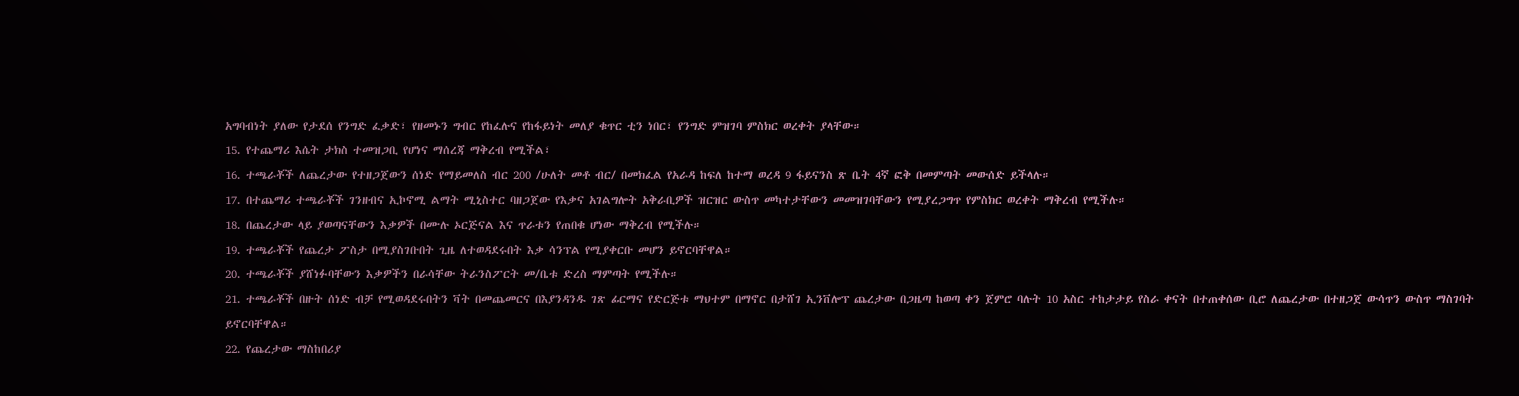አግባብነት ያለው የታደሰ የንግድ ፈቃድ፣ የዘመኑን ግብር የከፈሉና የከፋይነት መለያ ቁጥር ቲን ነበር፣ የንግድ ምዝገባ ምስክር ወረቀት ያላቸው።
15. የተጨማሪ እሴት ታክስ ተመዝጋቢ የሆነና ማሰረጃ ማቅረብ የሚችል፣
16. ተጫራቾች ለጨረታው የተዘጋጀውን ሰነድ የማይመለስ ብር 200 /ሁለት መቶ ብር/ በመክፈል የአራዳ ከፍለ ከተማ ወረዳ 9 ፋይናንስ ጽ ቤት 4ኛ ፎቅ በመምጣት መውሰድ ይችላሉ።
17. በተጨማሪ ተጫራቾች ገንዘብና ኢኮኖሚ ልማት ሚኒስተር ባዘጋጀው የእቃና አገልግሎት አቅራቢዎች ዝርዝር ውስጥ መካተታቸውን መመዝገባቸውን የሚያረጋግጥ የምስክር ወረቀት ማቅረብ የሚችሉ።
18. በጨረታው ላይ ያወጣናቸውን እቃዎች በሙሉ ኦርጅናል እና ጥራቱን የጠበቁ ሆነው ማቅረብ የሚችሉ።
19. ተጫራቾች የጨረታ ፖስታ በሚያስገቡበት ጊዜ ለተወዳደሩበት እቃ ሳንፕል የሚያቀርቡ መሆን ይኖርባቸዋል።
20. ተጫራቾች ያሸነፉባቸውን እቃዎችን በራሳቸው ትራንስፖርት መ/ቤቱ ድረስ ማምጣት የሚችሉ።
21. ተጫራቾች በዙት ሰነድ ብቻ የሚወዳደሩበትን ቫት በመጨመርና በእያንዳንዱ ገጽ ፊርማና የድርጅቱ ማህተም በማኖር በታሸገ ኢንቨሎፕ ጨረታው በጋዜጣ ከወጣ ቀን ጀምሮ ባሉት 10 አስር ተከታታይ የስራ ቀናት በተጠቀሰው ቢሮ ለጨረታው በተዘጋጀ ውሳጥን ውስጥ ማስገባት ይኖርባቸዋል።
22. የጨረታው ማስከበሪያ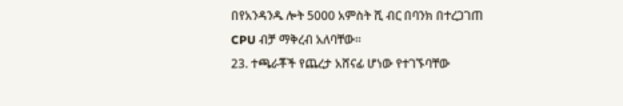በየአንዳንዱ ሎት 5000 አምስት ሺ ብር በባንክ በተረጋገጠ CPU ብቻ ማቅረብ አለባቸው።
23. ተጫራቾች የጨረታ አሸናፊ ሆነው የተገኙባቸው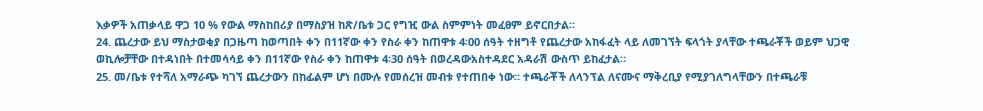እቃዎች አጠቃላይ ዋጋ 10 % የውል ማስከበሪያ በማስያዝ ከጽ/ቤቱ ጋር የግዢ ውል ስምምነት መፈፀም ይኖርበታል።
24. ጨረታው ይህ ማስታወቂያ በጋዜጣ ከወጣበት ቀን በ11ኛው ቀን የስራ ቀን ከጠዋቱ 4፡00 ሰዓት ተዘግቶ የጨረታው አከፋፈት ላይ ለመገኘት ፍላጎት ያላቸው ተጫራቾች ወይም ህጋዊ ወኪሎቻቸው በተዳነበት በተመሳሳይ ቀን በ11ኛው የስራ ቀን ከጠዋቱ 4፡30 ሰዓት በወረዳውአስተዳደር አዳራሽ ውስጥ ይከፈታል።
25. መ/ቤቱ የተሻለ አማራጭ ካገኘ ጨረታውን በከፊልም ሆነ በሙሉ የመሰረዝ መብቱ የተጠበቀ ነው። ተጫራቾች ለላንፕል ለናሙና ማቅረቢያ የሚያገለግላቸውን በተጫራቹ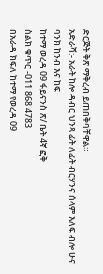ድርጅት ቅጽ ማቅረብ ይጠበቅባቸዋል።
አድራሻ:- አራት ከሎ ዳብር ህንጻ ፊት ለፊት ብርሃንና ሰላም እለፍ ብሎ ሁና ባንክ ከንብ እና ከፍ
ከተማ ወረዳ 09 ፋይናንስ ጽ/ ቤት 4ኛ ፎቅ
ስልክ ቁጥር -011 868 4783
በአራዳ ክፍለ ከተማ የወረዳ 09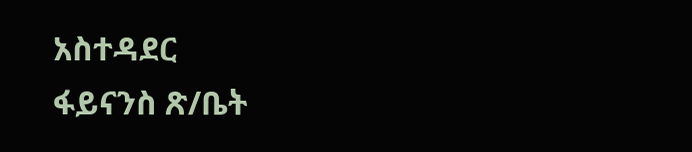አስተዳደር
ፋይናንስ ጽ/ቤት